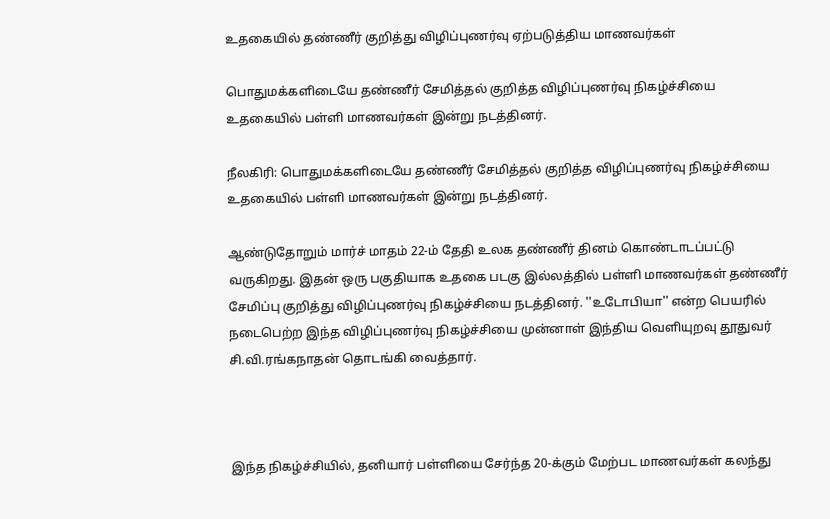உதகையில் தண்ணீர் குறித்து விழிப்புணர்வு ஏற்படுத்திய மாணவர்கள்

பொதுமக்களிடையே தண்ணீர் சேமித்தல் குறித்த விழிப்புணர்வு நிகழ்ச்சியை உதகையில் பள்ளி மாணவர்கள் இன்று நடத்தினர்.

நீலகிரி: பொதுமக்களிடையே தண்ணீர் சேமித்தல் குறித்த விழிப்புணர்வு நிகழ்ச்சியை உதகையில் பள்ளி மாணவர்கள் இன்று நடத்தினர்.

ஆண்டுதோறும் மார்ச் மாதம் 22-ம் தேதி உலக தண்ணீர் தினம் கொண்டாடப்பட்டு வருகிறது. இதன் ஒரு பகுதியாக உதகை படகு இல்லத்தில் பள்ளி மாணவர்கள் தண்ணீர் சேமிப்பு குறித்து விழிப்புணர்வு நிகழ்ச்சியை நடத்தினர். ''உடோபியா'' என்ற பெயரில் நடைபெற்ற இந்த விழிப்புணர்வு நிகழ்ச்சியை முன்னாள் இந்திய வெளியுறவு தூதுவர் சி.வி.ரங்கநாதன் தொடங்கி வைத்தார்.



இந்த நிகழ்ச்சியில், தனியார் பள்ளியை சேர்ந்த 20-க்கும் மேற்பட மாணவர்கள் கலந்து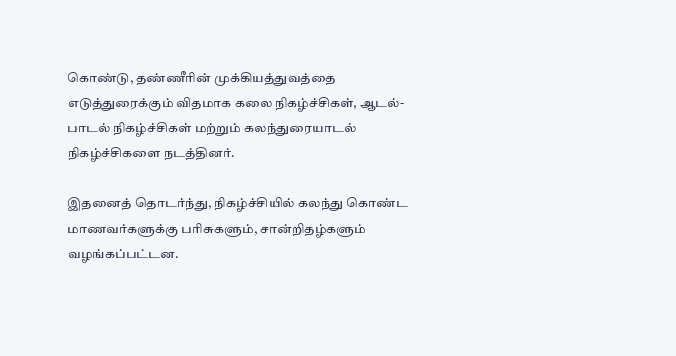கொண்டு, தண்ணீரின் முக்கியத்துவத்தை எடுத்துரைக்கும் விதமாக கலை நிகழ்ச்சிகள், ஆடல்-பாடல் நிகழ்ச்சிகள் மற்றும் கலந்துரையாடல் நிகழ்ச்சிகளை நடத்தினர்.

இதனைத் தொடர்ந்து, நிகழ்ச்சியில் கலந்து கொண்ட மாணவர்களுக்கு பரிசுகளும், சான்றிதழ்களும் வழங்கப்பட்டன.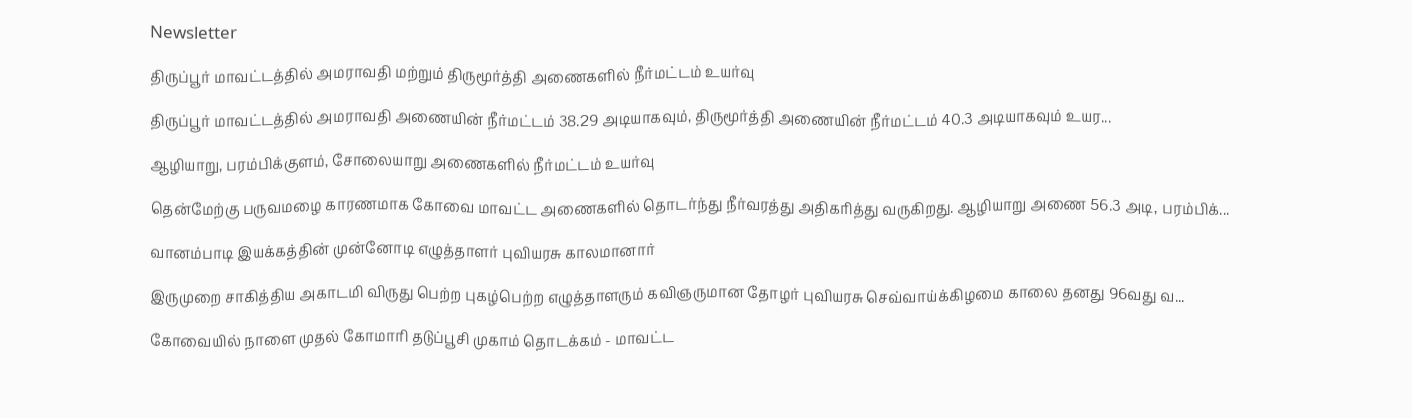Newsletter

திருப்பூர் மாவட்டத்தில் அமராவதி மற்றும் திருமூர்த்தி அணைகளில் நீர்மட்டம் உயர்வு

திருப்பூர் மாவட்டத்தில் அமராவதி அணையின் நீர்மட்டம் 38.29 அடியாகவும், திருமூர்த்தி அணையின் நீர்மட்டம் 40.3 அடியாகவும் உயர...

ஆழியாறு, பரம்பிக்குளம், சோலையாறு அணைகளில் நீர்மட்டம் உயர்வு

தென்மேற்கு பருவமழை காரணமாக கோவை மாவட்ட அணைகளில் தொடர்ந்து நீர்வரத்து அதிகரித்து வருகிறது. ஆழியாறு அணை 56.3 அடி, பரம்பிக்...

வானம்பாடி இயக்கத்தின் முன்னோடி எழுத்தாளர் புவியரசு காலமானார்

இருமுறை சாகித்திய அகாடமி விருது பெற்ற புகழ்பெற்ற எழுத்தாளரும் கவிஞருமான தோழர் புவியரசு செவ்வாய்க்கிழமை காலை தனது 96வது வ...

கோவையில் நாளை முதல் கோமாரி தடுப்பூசி முகாம் தொடக்கம் - மாவட்ட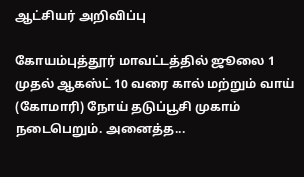ஆட்சியர் அறிவிப்பு

கோயம்புத்தூர் மாவட்டத்தில் ஜூலை 1 முதல் ஆகஸ்ட் 10 வரை கால் மற்றும் வாய் (கோமாரி) நோய் தடுப்பூசி முகாம் நடைபெறும். அனைத்த...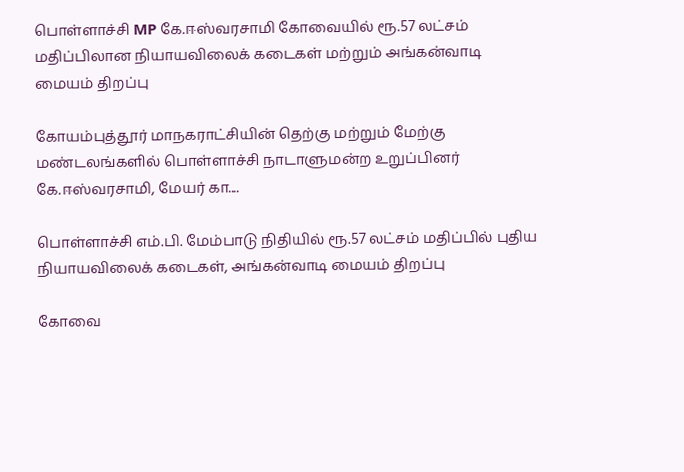பொள்ளாச்சி MP கே.ஈஸ்வரசாமி கோவையில் ரூ.57 லட்சம் மதிப்பிலான நியாயவிலைக் கடைகள் மற்றும் அங்கன்வாடி மையம் திறப்பு

கோயம்புத்தூர் மாநகராட்சியின் தெற்கு மற்றும் மேற்கு மண்டலங்களில் பொள்ளாச்சி நாடாளுமன்ற உறுப்பினர் கே.ஈஸ்வரசாமி, மேயர் கா....

பொள்ளாச்சி எம்.பி. மேம்பாடு நிதியில் ரூ.57 லட்சம் மதிப்பில் புதிய நியாயவிலைக் கடைகள், அங்கன்வாடி மையம் திறப்பு

கோவை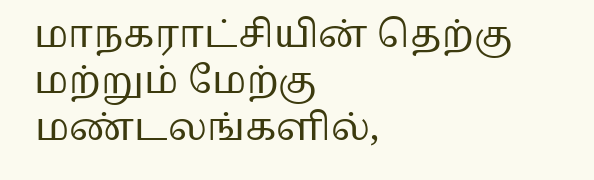மாநகராட்சியின் தெற்கு மற்றும் மேற்கு மண்டலங்களில்,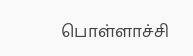பொள்ளாச்சி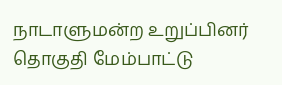நாடாளுமன்ற உறுப்பினர் தொகுதி மேம்பாட்டு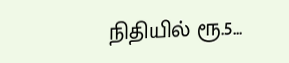நிதியில் ரூ.5...